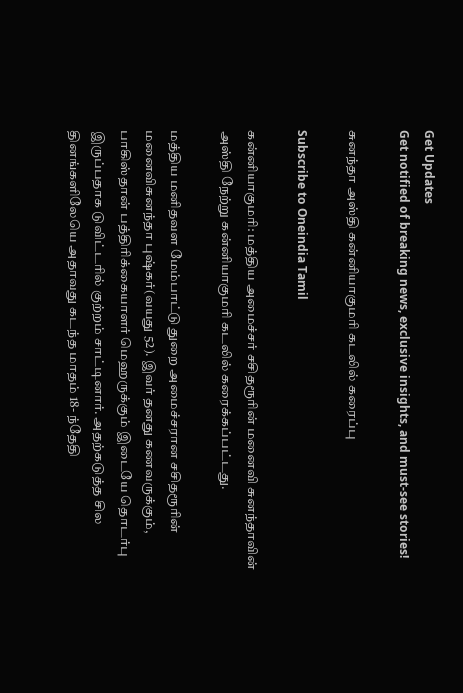Get Updates
Get notified of breaking news, exclusive insights, and must-see stories!

சுனந்தா அஸ்தி கன்னியாகுமரி கடலில் கரைப்பு

Subscribe to Oneindia Tamil

கன்னியாகுமரி: மத்திய அமைச்சர் சசிதரூரின் மனைவி சுனந்தாவின் அஸ்தி நேற்று கன்னியாகுமரி கடலில் கரைக்கப்பட்டது.

மத்திய மனிதவள மேம்பாட்டு துறை அமைச்சரான சசிதரூரின் மனைவிசுனந்தா புஷ்கர்(வயது 52). இவர் தனது கணவருக்கும், பாகிஸ்தான் பத்திரிக்கையாளர் மெஹருக்கும் இடையே தொடர்பு இருப்பதாக டுவிட்டரில் குற்றம் சாட்டினார். அதற்கடுத்த சில தினங்களிலேயெ அதாவது கடந்த மாதம் 18- ந்தேதி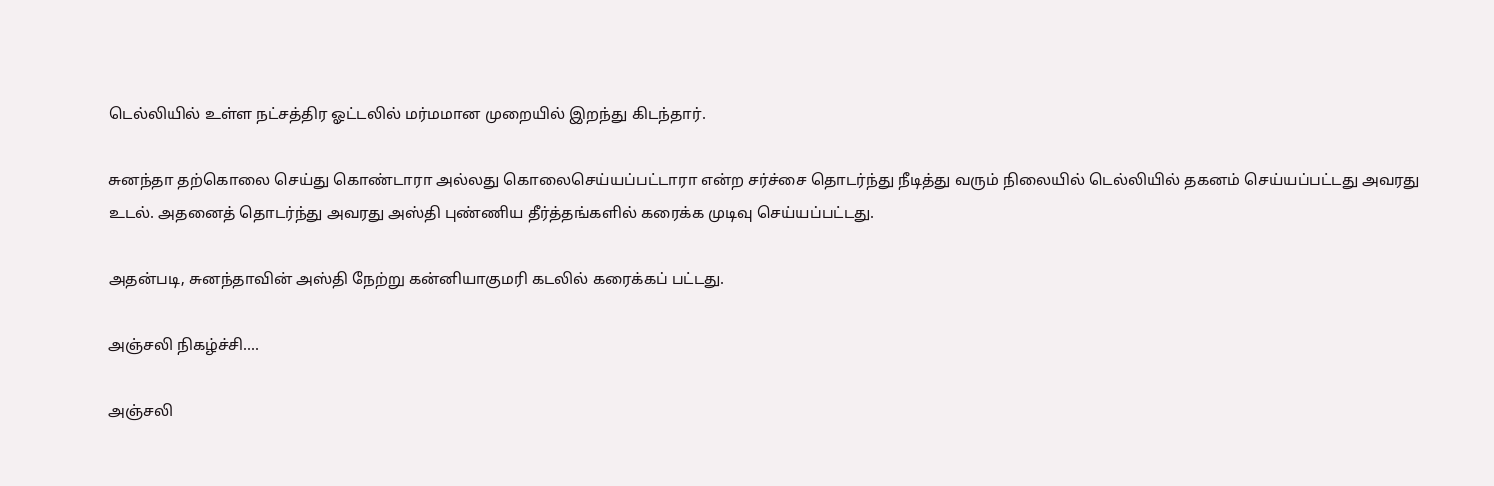டெல்லியில் உள்ள நட்சத்திர ஓட்டலில் மர்மமான முறையில் இறந்து கிடந்தார்.

சுனந்தா தற்கொலை செய்து கொண்டாரா அல்லது கொலைசெய்யப்பட்டாரா என்ற சர்ச்சை தொடர்ந்து நீடித்து வரும் நிலையில் டெல்லியில் தகனம் செய்யப்பட்டது அவரது உடல். அதனைத் தொடர்ந்து அவரது அஸ்தி புண்ணிய தீர்த்தங்களில் கரைக்க முடிவு செய்யப்பட்டது.

அதன்படி, சுனந்தாவின் அஸ்தி நேற்று கன்னியாகுமரி கடலில் கரைக்கப் பட்டது.

அஞ்சலி நிகழ்ச்சி....

அஞ்சலி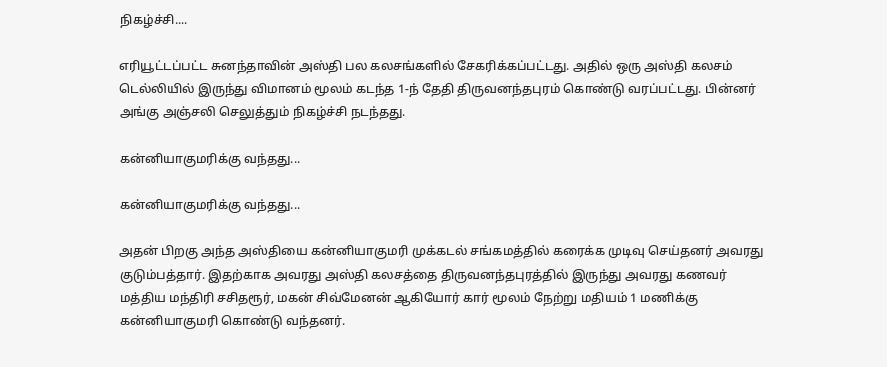நிகழ்ச்சி....

எரியூட்டப்பட்ட சுனந்தாவின் அஸ்தி பல கலசங்களில் சேகரிக்கப்பட்டது. அதில் ஒரு அஸ்தி கலசம் டெல்லியில் இருந்து விமானம் மூலம் கடந்த 1-ந் தேதி திருவனந்தபுரம் கொண்டு வரப்பட்டது. பின்னர் அங்கு அஞ்சலி செலுத்தும் நிகழ்ச்சி நடந்தது.

கன்னியாகுமரிக்கு வந்தது...

கன்னியாகுமரிக்கு வந்தது...

அதன் பிறகு அந்த அஸ்தியை கன்னியாகுமரி முக்கடல் சங்கமத்தில் கரைக்க முடிவு செய்தனர் அவரது குடும்பத்தார். இதற்காக அவரது அஸ்தி கலசத்தை திருவனந்தபுரத்தில் இருந்து அவரது கணவர் மத்திய மந்திரி சசிதரூர், மகன் சிவ்மேனன் ஆகியோர் கார் மூலம் நேற்று மதியம் 1 மணிக்கு கன்னியாகுமரி கொண்டு வந்தனர்.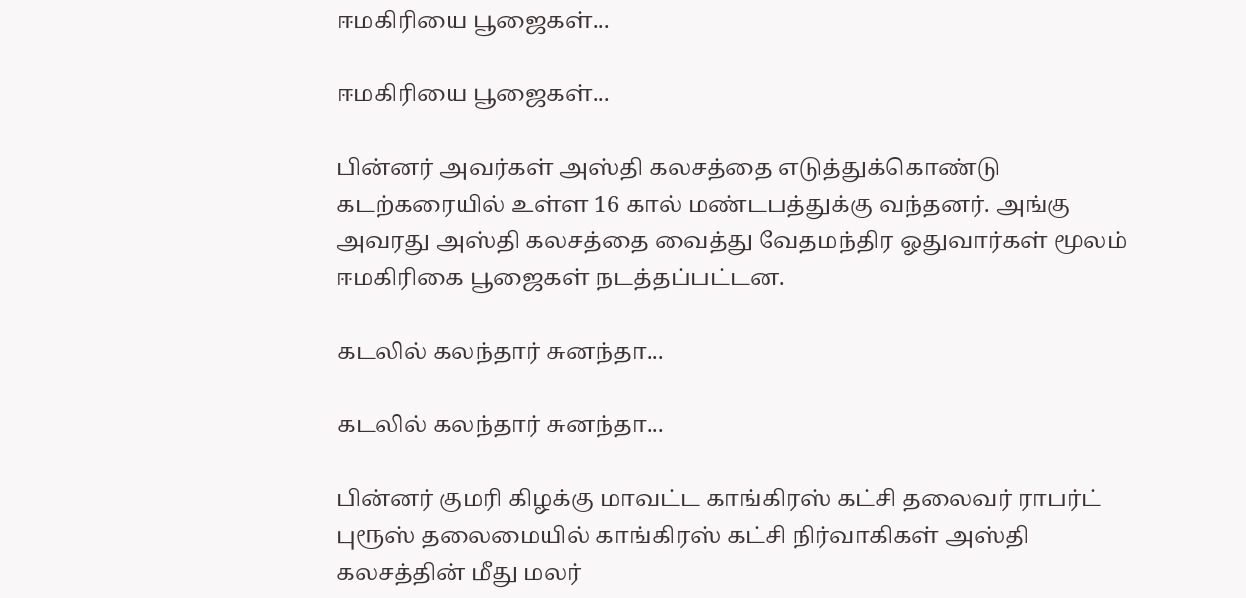ஈமகிரியை பூஜைகள்...

ஈமகிரியை பூஜைகள்...

பின்னர் அவர்கள் அஸ்தி கலசத்தை எடுத்துக்கொண்டு கடற்கரையில் உள்ள 16 கால் மண்டபத்துக்கு வந்தனர். அங்கு அவரது அஸ்தி கலசத்தை வைத்து வேதமந்திர ஓதுவார்கள் மூலம் ஈமகிரிகை பூஜைகள் நடத்தப்பட்டன.

கடலில் கலந்தார் சுனந்தா...

கடலில் கலந்தார் சுனந்தா...

பின்னர் குமரி கிழக்கு மாவட்ட காங்கிரஸ் கட்சி தலைவர் ராபர்ட் புரூஸ் தலைமையில் காங்கிரஸ் கட்சி நிர்வாகிகள் அஸ்தி கலசத்தின் மீது மலர்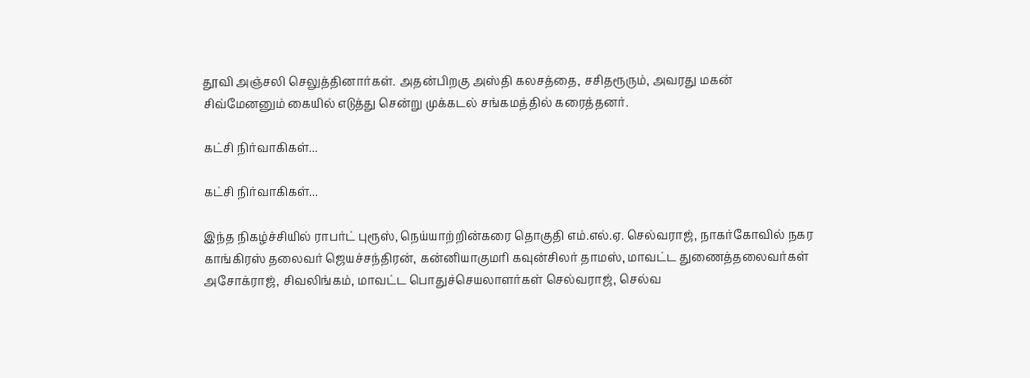தூவி அஞ்சலி செலுத்தினார்கள். அதன்பிறகு அஸ்தி கலசத்தை, சசிதரூரும், அவரது மகன் சிவ்மேனனும் கையில் எடுத்து சென்று முக்கடல் சங்கமத்தில் கரைத்தனர்.

கட்சி நிர்வாகிகள்...

கட்சி நிர்வாகிகள்...

இந்த நிகழ்ச்சியில் ராபர்ட் புரூஸ், நெய்யாற்றின்கரை தொகுதி எம்.எல்.ஏ. செல்வராஜ், நாகர்கோவில் நகர காங்கிரஸ் தலைவர் ஜெயச்சந்திரன், கன்னியாகுமரி கவுன்சிலர் தாமஸ், மாவட்ட துணைத்தலைவர்கள் அசோக்ராஜ், சிவலிங்கம், மாவட்ட பொதுச்செயலாளர்கள் செல்வராஜ், செல்வ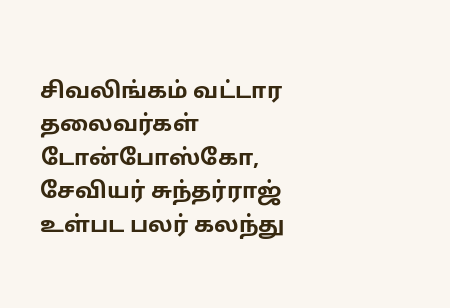சிவலிங்கம் வட்டார தலைவர்கள் டோன்போஸ்கோ, சேவியர் சுந்தர்ராஜ் உள்பட பலர் கலந்து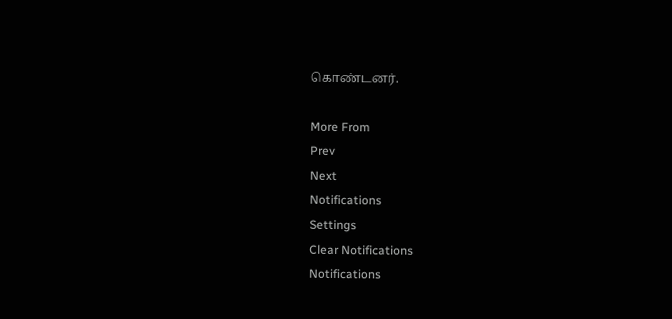கொண்டனர்.

More From
Prev
Next
Notifications
Settings
Clear Notifications
Notifications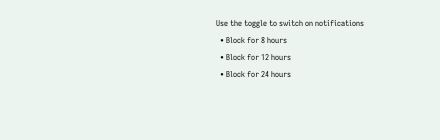Use the toggle to switch on notifications
  • Block for 8 hours
  • Block for 12 hours
  • Block for 24 hours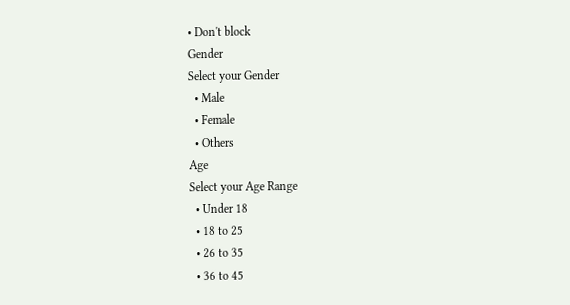• Don't block
Gender
Select your Gender
  • Male
  • Female
  • Others
Age
Select your Age Range
  • Under 18
  • 18 to 25
  • 26 to 35
  • 36 to 45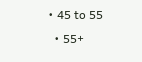• 45 to 55
  • 55+